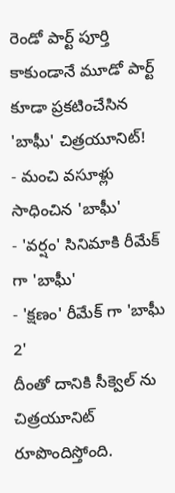రెండో పార్ట్ పూర్తి కాకుండానే మూడో పార్ట్ కూడా ప్రకటించేసిన 'బాఘీ' చిత్రయూనిట్!
- మంచి వసూళ్లు సాధించిన 'బాఘీ'
- 'వర్షం' సినిమాకి రీమేక్ గా 'బాఘీ'
- 'క్షణం' రీమేక్ గా 'బాఘీ 2'
దీంతో దానికి సీక్వెల్ ను చిత్రయూనిట్ రూపొందిస్తోంది.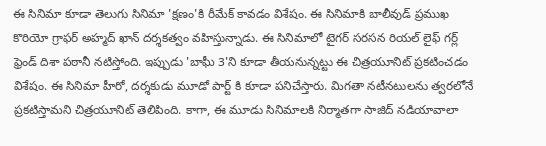ఈ సినిమా కూడా తెలుగు సినిమా 'క్షణం'కి రీమేక్ కావడం విశేషం. ఈ సినిమాకి బాలీవుడ్ ప్రముఖ కొరియో గ్రాఫర్ అహ్మద్ ఖాన్ దర్శకత్వం వహిస్తున్నాడు. ఈ సినిమాలో టైగర్ సరసన రియల్ లైఫ్ గర్ల్ ఫ్రెండ్ దిశా పఠానీ నటిస్తోంది. ఇప్పుడు 'బాఘీ 3'ని కూడా తీయనున్నట్టు ఈ చిత్రయూనిట్ ప్రకటించడం విశేషం. ఈ సినిమా హీరో, దర్శకుడు మూడో పార్ట్ కి కూడా పనిచేస్తారు. మిగతా నటీనటులను త్వరలోనే ప్రకటిస్తామని చిత్రయూనిట్ తెలిపింది. కాగా, ఈ మూడు సినిమాలకి నిర్మాతగా సాజిద్ నడియావాలా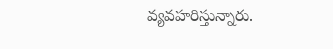వ్యవహరిస్తున్నారు.